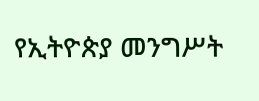የኢትዮጵያ መንግሥት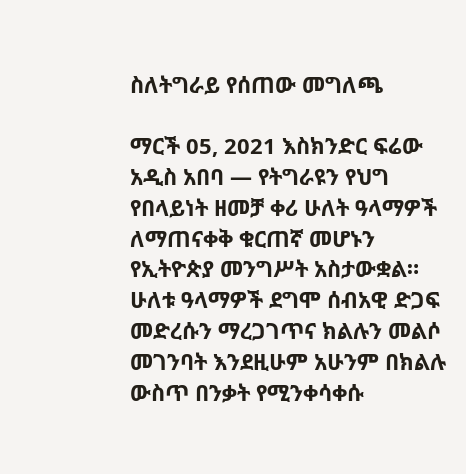ስለትግራይ የሰጠው መግለጫ

ማርች 05, 2021 እስክንድር ፍሬው አዲስ አበባ — የትግራዩን የህግ የበላይነት ዘመቻ ቀሪ ሁለት ዓላማዎች ለማጠናቀቅ ቁርጠኛ መሆኑን የኢትዮጵያ መንግሥት አስታውቋል። ሁለቱ ዓላማዎች ደግሞ ሰብአዊ ድጋፍ መድረሱን ማረጋገጥና ክልሉን መልሶ መገንባት እንደዚሁም አሁንም በክልሉ ውስጥ በንቃት የሚንቀሳቀሱ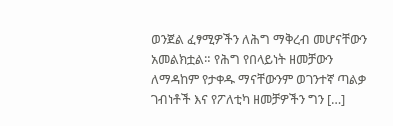ወንጀል ፈፃሚዎችን ለሕግ ማቅረብ መሆናቸውን አመልክቷል። የሕግ የበላይነት ዘመቻውን ለማዳከም የታቀዱ ማናቸውንም ወገንተኛ ጣልቃ ገብነቶች እና የፖለቲካ ዘመቻዎችን ግን […]